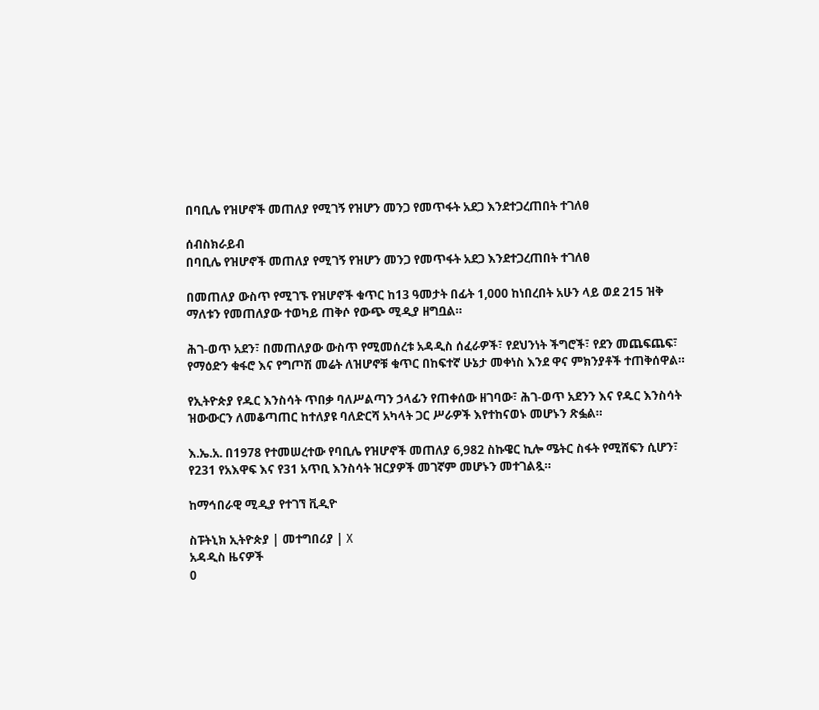በባቢሌ የዝሆኖች መጠለያ የሚገኝ የዝሆን መንጋ የመጥፋት አደጋ እንደተጋረጠበት ተገለፀ

ሰብስክራይብ
በባቢሌ የዝሆኖች መጠለያ የሚገኝ የዝሆን መንጋ የመጥፋት አደጋ እንደተጋረጠበት ተገለፀ

በመጠለያ ውስጥ የሚገኙ የዝሆኖች ቁጥር ከ13 ዓመታት በፊት 1,000 ከነበረበት አሁን ላይ ወደ 215 ዝቅ ማለቱን የመጠለያው ተወካይ ጠቅሶ የውጭ ሚዲያ ዘግቧል።

ሕገ-ወጥ አደን፣ በመጠለያው ውስጥ የሚመሰረቱ አዳዲስ ሰፈራዎች፣ የደህንነት ችግሮች፣ የደን መጨፍጨፍ፣ የማዕድን ቁፋሮ እና የግጦሽ መሬት ለዝሆኖቹ ቁጥር በከፍተኛ ሁኔታ መቀነስ እንደ ዋና ምክንያቶች ተጠቅሰዋል።

የኢትዮጵያ የዱር እንስሳት ጥበቃ ባለሥልጣን ኃላፊን የጠቀሰው ዘገባው፣ ሕገ-ወጥ አደንን እና የዱር እንስሳት ዝውውርን ለመቆጣጠር ከተለያዩ ባለድርሻ አካላት ጋር ሥራዎች እየተከናወኑ መሆኑን ጽፏል።

እ.ኤ.አ. በ1978 የተመሠረተው የባቢሌ የዝሆኖች መጠለያ 6,982 ስኩዌር ኪሎ ሜትር ስፋት የሚሸፍን ሲሆን፣ የ231 የአእዋፍ እና የ31 አጥቢ እንስሳት ዝርያዎች መገኛም መሆኑን መተገልጿ።

ከማኅበራዊ ሚዲያ የተገኘ ቪዲዮ

ስፑትኒክ ኢትዮጵያ | መተግበሪያ | X
አዳዲስ ዜናዎች
0